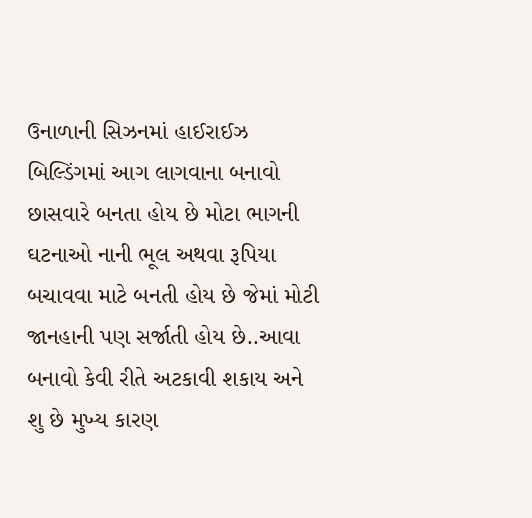ઉનાળાની સિઝનમાં હાઈરાઈઝ બિલ્ડિંગમાં આગ લાગવાના બનાવો છાસવારે બનતા હોય છે મોટા ભાગની ઘટનાઓ નાની ભૂલ અથવા રૂપિયા બચાવવા માટે બનતી હોય છે જેમાં મોટી જાનહાની પણ સર્જાતી હોય છે..આવા બનાવો કેવી રીતે અટકાવી શકાય અને શુ છે મુખ્ય કારણ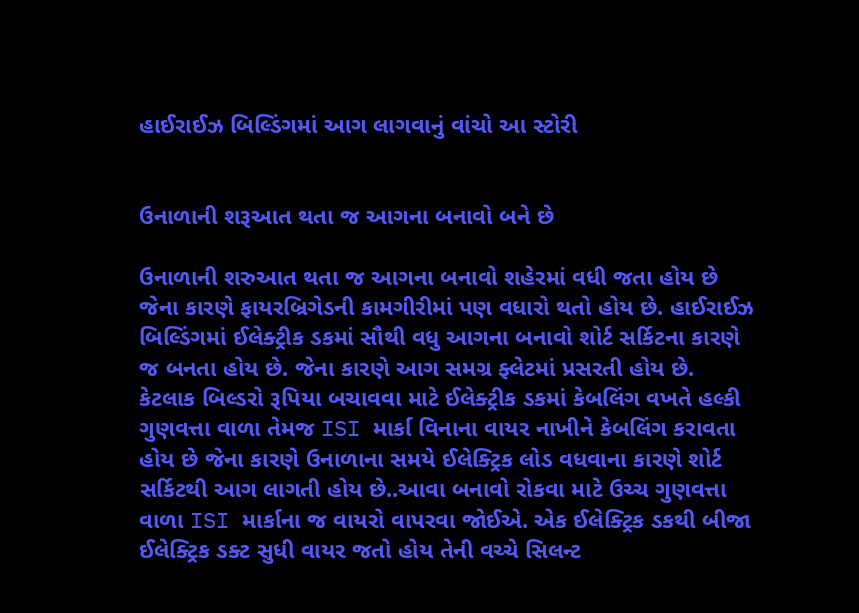હાઈરાઈઝ બિલ્ડિંગમાં આગ લાગવાનું વાંચો આ સ્ટોરી


ઉનાળાની શરૂઆત થતા જ આગના બનાવો બને છે

ઉનાળાની શરુઆત થતા જ આગના બનાવો શહેરમાં વધી જતા હોય છે જેના કારણે ફાયરબ્રિગેડની કામગીરીમાં પણ વધારો થતો હોય છે. હાઈરાઈઝ બિલ્ડિંગમાં ઈલેક્ટ્રીક ડકમાં સૌથી વધુ આગના બનાવો શોર્ટ સર્કિટના કારણે જ બનતા હોય છે. જેના કારણે આગ સમગ્ર ફ્લેટમાં પ્રસરતી હોય છે. કેટલાક બિલ્ડરો રૂપિયા બચાવવા માટે ઈલેક્ટ્રીક ડકમાં કેબલિંગ વખતે હલ્કી ગુણવત્તા વાળા તેમજ ISI માર્કા વિનાના વાયર નાખીને કેબલિંગ કરાવતા હોય છે જેના કારણે ઉનાળાના સમયે ઈલેક્ટ્રિક લોડ વધવાના કારણે શોર્ટ સર્કિટથી આગ લાગતી હોય છે..આવા બનાવો રોકવા માટે ઉચ્ચ ગુણવત્તા વાળા ISI માર્કાના જ વાયરો વાપરવા જોઈએ. એક ઈલેક્ટ્રિક ડકથી બીજા ઈલેક્ટ્રિક ડક્ટ સુધી વાયર જતો હોય તેની વચ્ચે સિલન્ટ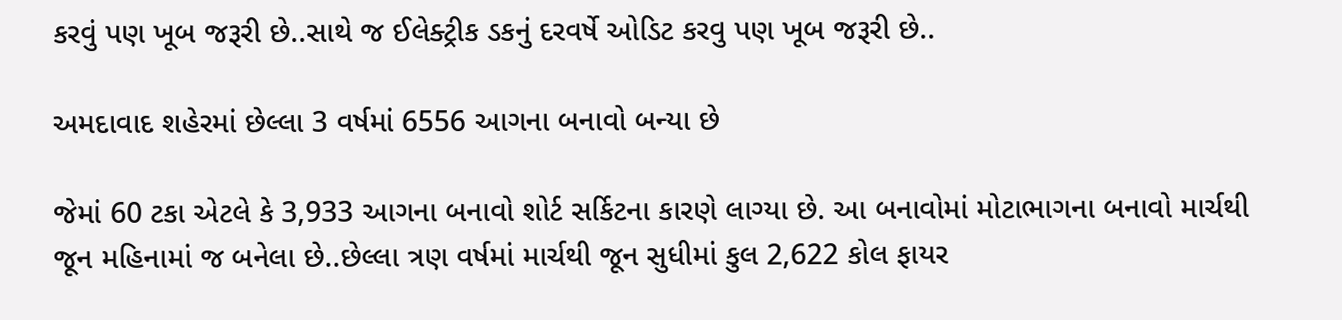કરવું પણ ખૂબ જરૂરી છે..સાથે જ ઈલેક્ટ્રીક ડકનું દરવર્ષે ઓડિટ કરવુ પણ ખૂબ જરૂરી છે..

અમદાવાદ શહેરમાં છેલ્લા 3 વર્ષમાં 6556 આગના બનાવો બન્યા છે

જેમાં 60 ટકા એટલે કે 3,933 આગના બનાવો શોર્ટ સર્કિટના કારણે લાગ્યા છે. આ બનાવોમાં મોટાભાગના બનાવો માર્ચથી જૂન મહિનામાં જ બનેલા છે..છેલ્લા ત્રણ વર્ષમાં માર્ચથી જૂન સુધીમાં કુલ 2,622 કોલ ફાયર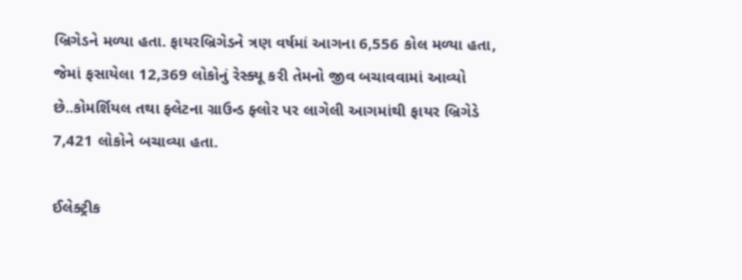બ્રિગેડને મળ્યા હતા. ફાયરબ્રિગેડને ત્રણ વર્ષમાં આગના 6,556 કોલ મળ્યા હતા, જેમાં ફસાયેલા 12,369 લોકોનું રેસ્ક્યૂ કરી તેમનો જીવ બચાવવામાં આવ્યો છે..કોમર્શિયલ તથા ફ્લેટના ગ્રાઉન્ડ ફ્લોર પર લાગેલી આગમાંથી ફાયર બ્રિગેડે 7,421 લોકોને બચાવ્યા હતા.

ઈલેક્ટ્રીક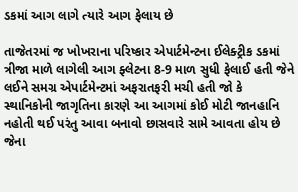ડકમાં આગ લાગે ત્યારે આગ ફેલાય છે

તાજેતરમાં જ ખોખરાના પરિષ્કાર એપાર્ટમેન્ટના ઈલેક્ટ્રીક ડકમાં ત્રીજા માળે લાગેલી આગ ફ્લેટના 8-9 માળ સુધી ફેલાઈ હતી જેને લઈને સમગ્ર એપાર્ટમેન્ટમાં અફરાતફરી મચી હતી જો કે સ્થાનિકોની જાગૃતિના કારણે આ આગમાં કોઈ મોટી જાનહાનિ નહોતી થઈ પરંતુ આવા બનાવો છાસવારે સામે આવતા હોય છે જેના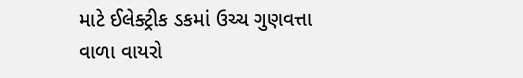માટે ઈલેક્ટ્રીક ડકમાં ઉચ્ચ ગુણવત્તા વાળા વાયરો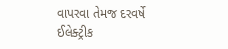વાપરવા તેમજ દરવર્ષે ઈલેક્ટ્રીક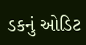ડકનું ઓડિટ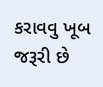કરાવવુ ખૂબ જરૂરી છે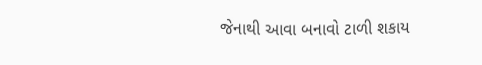જેનાથી આવા બનાવો ટાળી શકાય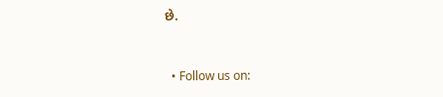છે.



  • Follow us on: